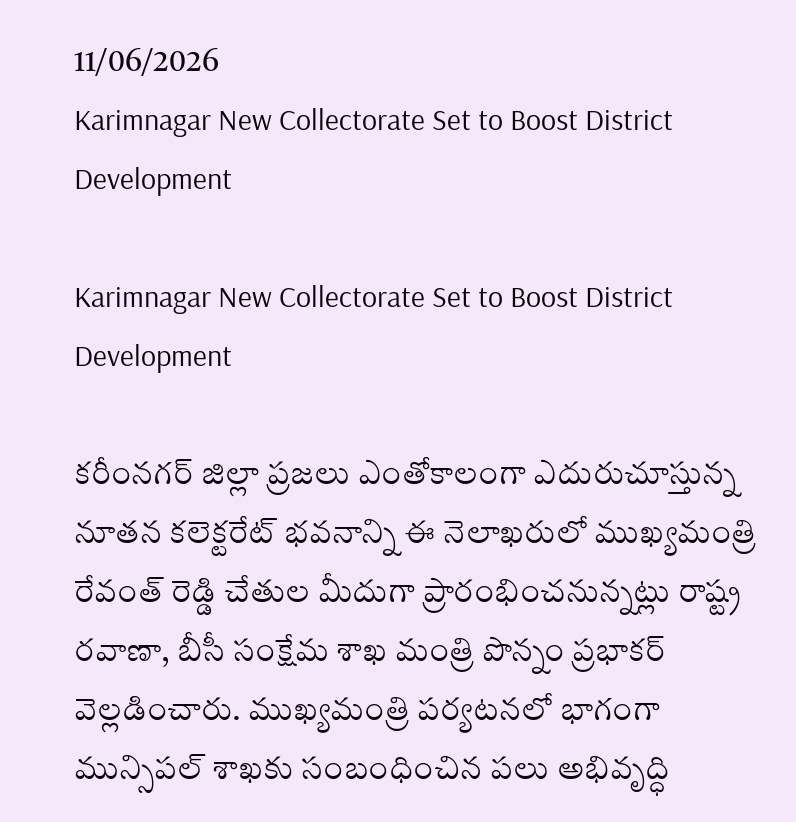11/06/2026
Karimnagar New Collectorate Set to Boost District Development

Karimnagar New Collectorate Set to Boost District Development

కరీంనగర్ జిల్లా ప్రజలు ఎంతోకాలంగా ఎదురుచూస్తున్న నూతన కలెక్టరేట్ భవనాన్ని ఈ నెలాఖరులో ముఖ్యమంత్రి రేవంత్ రెడ్డి చేతుల మీదుగా ప్రారంభించనున్నట్లు రాష్ట్ర రవాణా, బీసీ సంక్షేమ శాఖ మంత్రి పొన్నం ప్రభాకర్ వెల్లడించారు. ముఖ్యమంత్రి పర్యటనలో భాగంగా మున్సిపల్ శాఖకు సంబంధించిన పలు అభివృద్ధి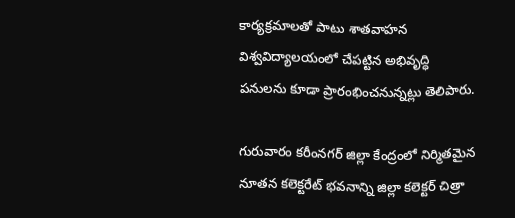కార్యక్రమాలతో పాటు శాతవాహన విశ్వవిద్యాలయంలో చేపట్టిన అభివృద్ధి పనులను కూడా ప్రారంభించనున్నట్లు తెలిపారు.

గురువారం కరీంనగర్ జిల్లా కేంద్రంలో నిర్మితమైన నూతన కలెక్టరేట్ భవనాన్ని జిల్లా కలెక్టర్ చిత్రా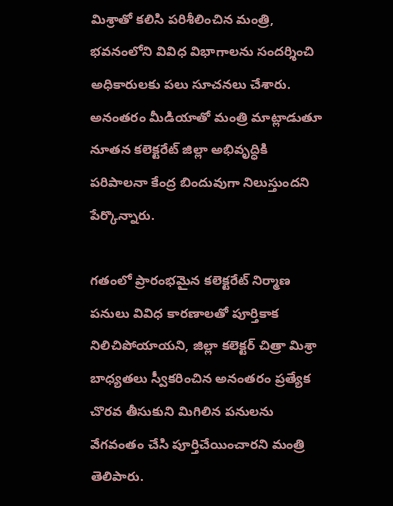మిశ్రాతో కలిసి పరిశీలించిన మంత్రి, భవనంలోని వివిధ విభాగాలను సందర్శించి అధికారులకు పలు సూచనలు చేశారు. అనంతరం మీడియాతో మంత్రి మాట్లాడుతూ నూతన కలెక్టరేట్ జిల్లా అభివృద్ధికి పరిపాలనా కేంద్ర బిందువుగా నిలుస్తుందని పేర్కొన్నారు.

గతంలో ప్రారంభమైన కలెక్టరేట్ నిర్మాణ పనులు వివిధ కారణాలతో పూర్తికాక నిలిచిపోయాయని, జిల్లా కలెక్టర్ చిత్రా మిశ్రా బాధ్యతలు స్వీకరించిన అనంతరం ప్రత్యేక చొరవ తీసుకుని మిగిలిన పనులను వేగవంతం చేసి పూర్తిచేయించారని మంత్రి తెలిపారు.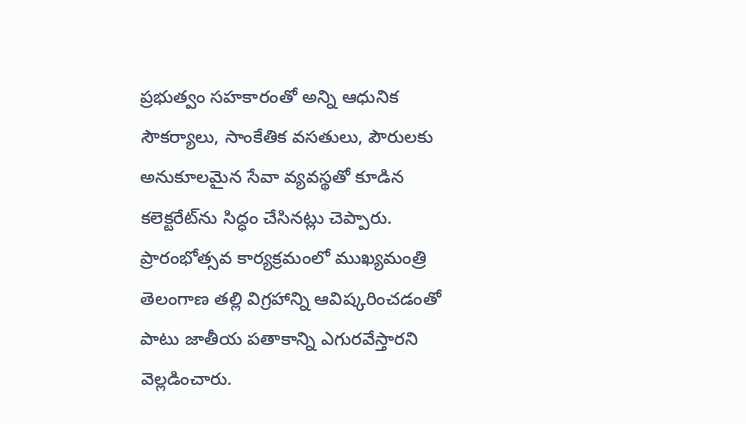ప్రభుత్వం సహకారంతో అన్ని ఆధునిక సౌకర్యాలు, సాంకేతిక వసతులు, పౌరులకు అనుకూలమైన సేవా వ్యవస్థతో కూడిన కలెక్టరేట్‌ను సిద్ధం చేసినట్లు చెప్పారు. ప్రారంభోత్సవ కార్యక్రమంలో ముఖ్యమంత్రి తెలంగాణ తల్లి విగ్రహాన్ని ఆవిష్కరించడంతో పాటు జాతీయ పతాకాన్ని ఎగురవేస్తారని వెల్లడించారు.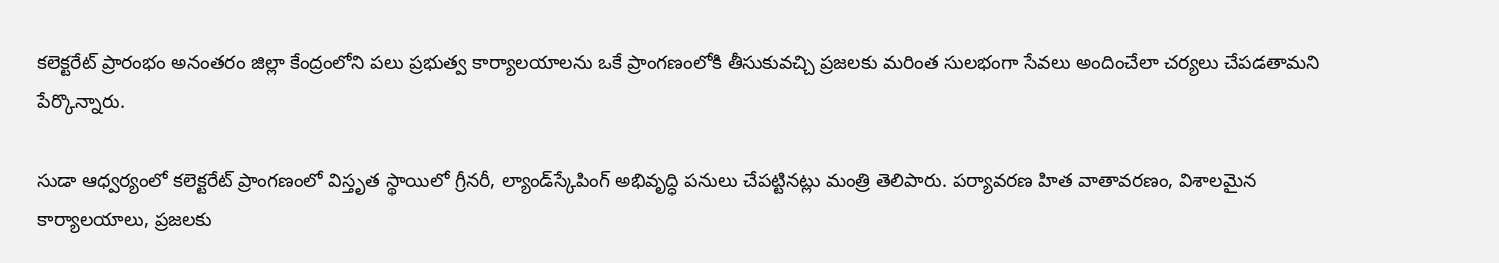కలెక్టరేట్ ప్రారంభం అనంతరం జిల్లా కేంద్రంలోని పలు ప్రభుత్వ కార్యాలయాలను ఒకే ప్రాంగణంలోకి తీసుకువచ్చి ప్రజలకు మరింత సులభంగా సేవలు అందించేలా చర్యలు చేపడతామని పేర్కొన్నారు.

సుడా ఆధ్వర్యంలో కలెక్టరేట్ ప్రాంగణంలో విస్తృత స్థాయిలో గ్రీనరీ, ల్యాండ్‌స్కేపింగ్ అభివృద్ధి పనులు చేపట్టినట్లు మంత్రి తెలిపారు. పర్యావరణ హిత వాతావరణం, విశాలమైన కార్యాలయాలు, ప్రజలకు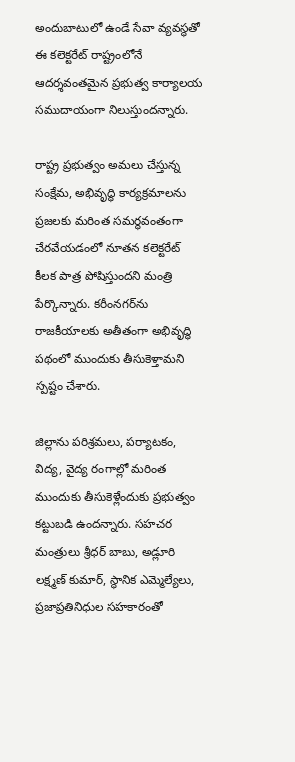అందుబాటులో ఉండే సేవా వ్యవస్థతో ఈ కలెక్టరేట్ రాష్ట్రంలోనే ఆదర్శవంతమైన ప్రభుత్వ కార్యాలయ సముదాయంగా నిలుస్తుందన్నారు.

రాష్ట్ర ప్రభుత్వం అమలు చేస్తున్న సంక్షేమ, అభివృద్ధి కార్యక్రమాలను ప్రజలకు మరింత సమర్థవంతంగా చేరవేయడంలో నూతన కలెక్టరేట్ కీలక పాత్ర పోషిస్తుందని మంత్రి పేర్కొన్నారు. కరీంనగర్‌ను రాజకీయాలకు అతీతంగా అభివృద్ధి పథంలో ముందుకు తీసుకెళ్తామని స్పష్టం చేశారు.

జిల్లాను పరిశ్రమలు, పర్యాటకం, విద్య, వైద్య రంగాల్లో మరింత ముందుకు తీసుకెళ్లేందుకు ప్రభుత్వం కట్టుబడి ఉందన్నారు. సహచర మంత్రులు శ్రీధర్ బాబు, అడ్లూరి లక్ష్మణ్ కుమార్, స్థానిక ఎమ్మెల్యేలు, ప్రజాప్రతినిధుల సహకారంతో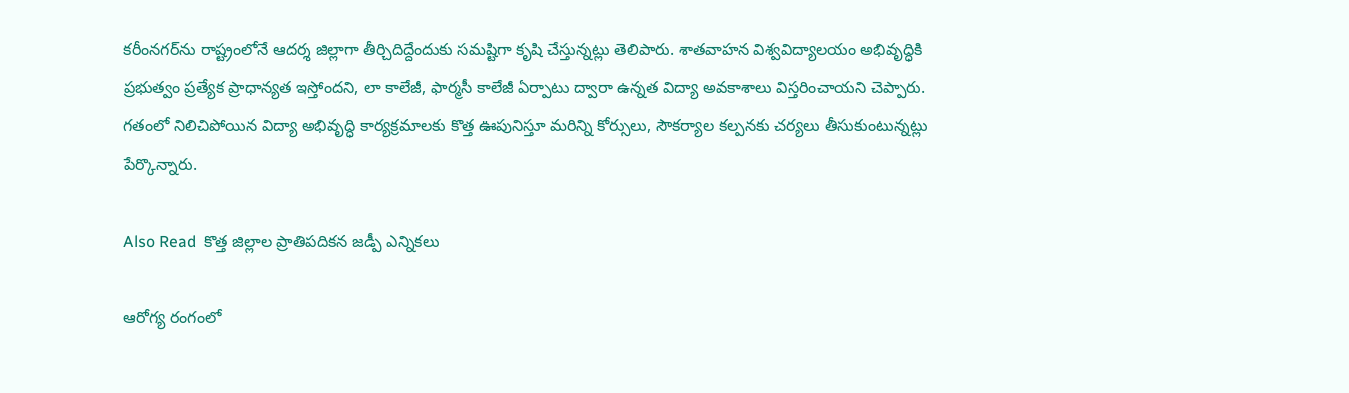కరీంనగర్‌ను రాష్ట్రంలోనే ఆదర్శ జిల్లాగా తీర్చిదిద్దేందుకు సమష్టిగా కృషి చేస్తున్నట్లు తెలిపారు. శాతవాహన విశ్వవిద్యాలయం అభివృద్ధికి ప్రభుత్వం ప్రత్యేక ప్రాధాన్యత ఇస్తోందని, లా కాలేజీ, ఫార్మసీ కాలేజీ ఏర్పాటు ద్వారా ఉన్నత విద్యా అవకాశాలు విస్తరించాయని చెప్పారు. గతంలో నిలిచిపోయిన విద్యా అభివృద్ధి కార్యక్రమాలకు కొత్త ఊపునిస్తూ మరిన్ని కోర్సులు, సౌకర్యాల కల్పనకు చర్యలు తీసుకుంటున్నట్లు పేర్కొన్నారు.

Also Read  కొత్త జిల్లాల ప్రాతిపదికన జడ్పీ ఎన్నికలు

ఆరోగ్య రంగంలో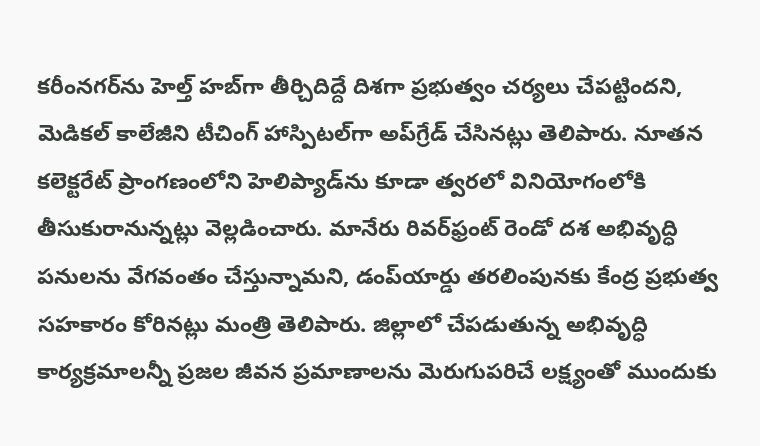కరీంనగర్‌ను హెల్త్ హబ్‌గా తీర్చిదిద్దే దిశగా ప్రభుత్వం చర్యలు చేపట్టిందని, మెడికల్ కాలేజీని టీచింగ్ హాస్పిటల్‌గా అప్‌గ్రేడ్ చేసినట్లు తెలిపారు. నూతన కలెక్టరేట్ ప్రాంగణంలోని హెలిప్యాడ్‌ను కూడా త్వరలో వినియోగంలోకి తీసుకురానున్నట్లు వెల్లడించారు. మానేరు రివర్‌ఫ్రంట్ రెండో దశ అభివృద్ధి పనులను వేగవంతం చేస్తున్నామని, డంప్‌యార్డు తరలింపునకు కేంద్ర ప్రభుత్వ సహకారం కోరినట్లు మంత్రి తెలిపారు. జిల్లాలో చేపడుతున్న అభివృద్ధి కార్యక్రమాలన్నీ ప్రజల జీవన ప్రమాణాలను మెరుగుపరిచే లక్ష్యంతో ముందుకు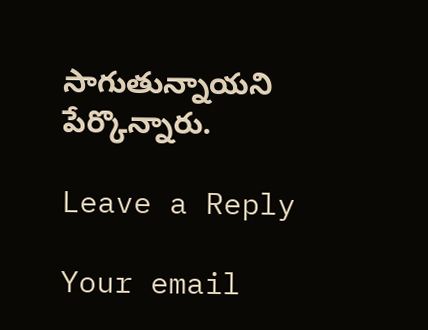సాగుతున్నాయని పేర్కొన్నారు.

Leave a Reply

Your email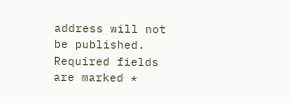address will not be published. Required fields are marked *